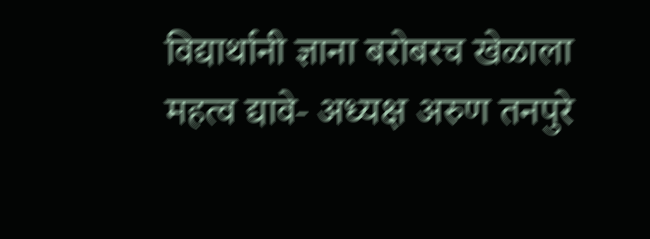विद्यार्थानी ज्ञाना बरोबरच खेळाला महत्व द्यावे- अध्यक्ष अरुण तनपुरे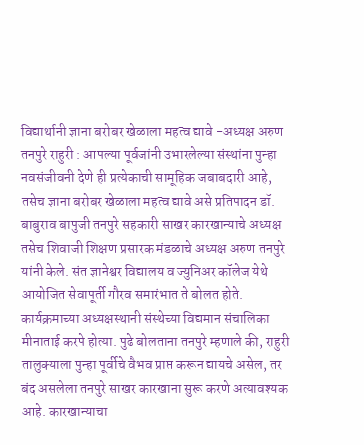विद्यार्थानी ज्ञाना बरोबर खेळाला महत्व द्यावे -अध्यक्ष अरुण तनपुरे राहुरी : आपल्या पूर्वजांनी उभारलेल्या संस्थांना पुन्हा नवसंजीवनी देणे ही प्रत्येकाची सामूहिक जबाबदारी आहे, तसेच ज्ञाना बरोबर खेळाला महत्व द्यावे असे प्रतिपादन डॉ. बाबुराव बापुजी तनपुरे सहकारी साखर कारखान्याचे अध्यक्ष तसेच शिवाजी शिक्षण प्रसारक मंडळाचे अध्यक्ष अरुण तनपुरे यांनी केले. संत ज्ञानेश्वर विद्यालय व ज्युनिअर कॉलेज येथे आयोजित सेवापूर्ती गौरव समारंभात ते बोलत होते. कार्यक्रमाच्या अध्यक्षस्थानी संस्थेच्या विद्यमान संचालिका मीनाताई करपे होत्या. पुढे बोलताना तनपुरे म्हणाले की, राहुरी तालुक्याला पुन्हा पूर्वीचे वैभव प्राप्त करून द्यायचे असेल, तर बंद असलेला तनपुरे साखर कारखाना सुरू करणे अत्यावश्यक आहे. कारखान्याचा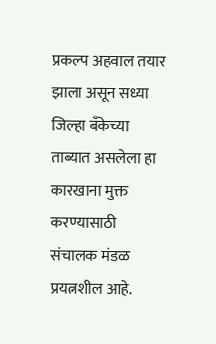प्रकल्प अहवाल तयार झाला असून सध्या जिल्हा बँकेच्या ताब्यात असलेला हा कारखाना मुक्त करण्यासाठी संचालक मंडळ प्रयत्नशील आहे.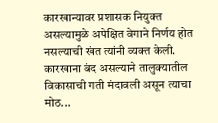कारखान्यावर प्रशासक नियुक्त असल्यामुळे अपेक्षित वेगाने निर्णय होत नसल्याची खंत त्यांनी व्यक्त केली. कारखाना बंद असल्याने तालुक्यातील विकासाची गती मंदावली असून त्याचा मोठ...